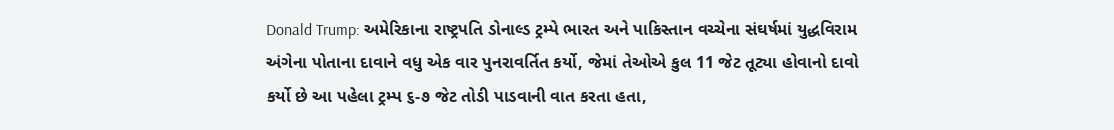Donald Trump: અમેરિકાના રાષ્ટ્રપતિ ડોનાલ્ડ ટ્રમ્પે ભારત અને પાકિસ્તાન વચ્ચેના સંઘર્ષમાં યુદ્ધવિરામ અંગેના પોતાના દાવાને વધુ એક વાર પુનરાવર્તિત કર્યો, જેમાં તેઓએ કુલ 11 જેટ તૂટ્યા હોવાનો દાવો કર્યો છે આ પહેલા ટ્રમ્પ ૬-૭ જેટ તોડી પાડવાની વાત કરતા હતા,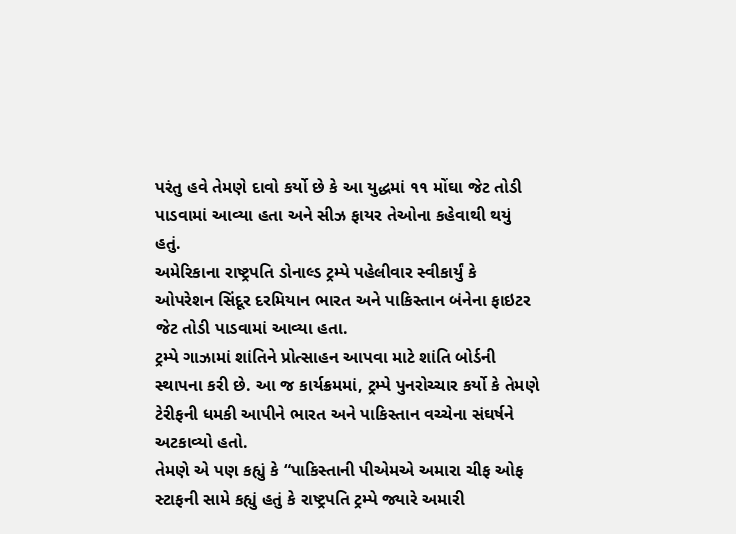પરંતુ હવે તેમણે દાવો કર્યો છે કે આ યુદ્ધમાં ૧૧ મોંઘા જેટ તોડી પાડવામાં આવ્યા હતા અને સીઝ ફાયર તેઓના કહેવાથી થયું હતું.
અમેરિકાના રાષ્ટ્રપતિ ડોનાલ્ડ ટ્રમ્પે પહેલીવાર સ્વીકાર્યું કે ઓપરેશન સિંદૂર દરમિયાન ભારત અને પાકિસ્તાન બંનેના ફાઇટર જેટ તોડી પાડવામાં આવ્યા હતા.
ટ્રમ્પે ગાઝામાં શાંતિને પ્રોત્સાહન આપવા માટે શાંતિ બોર્ડની સ્થાપના કરી છે. આ જ કાર્યક્રમમાં, ટ્રમ્પે પુનરોચ્ચાર કર્યો કે તેમણે ટેરીફની ધમકી આપીને ભારત અને પાકિસ્તાન વચ્ચેના સંઘર્ષને અટકાવ્યો હતો.
તેમણે એ પણ કહ્યું કે “પાકિસ્તાની પીએમએ અમારા ચીફ ઓફ સ્ટાફની સામે કહ્યું હતું કે રાષ્ટ્રપતિ ટ્રમ્પે જ્યારે અમારી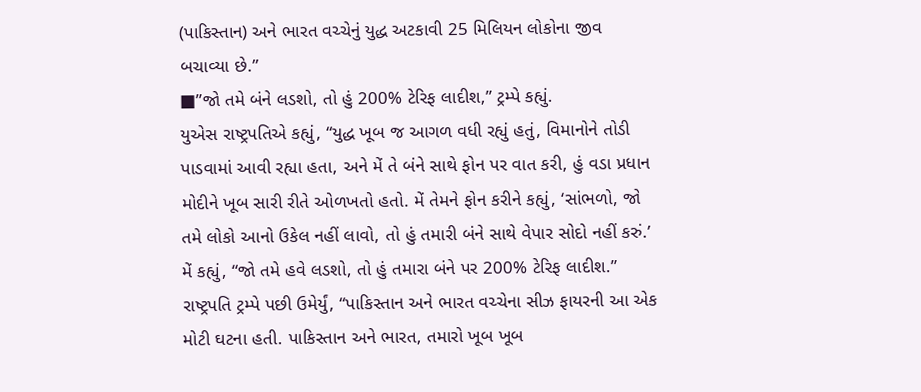(પાકિસ્તાન) અને ભારત વચ્ચેનું યુદ્ધ અટકાવી 25 મિલિયન લોકોના જીવ બચાવ્યા છે.”
■”જો તમે બંને લડશો, તો હું 200% ટેરિફ લાદીશ,” ટ્રમ્પે કહ્યું.
યુએસ રાષ્ટ્રપતિએ કહ્યું, “યુદ્ધ ખૂબ જ આગળ વધી રહ્યું હતું, વિમાનોને તોડી પાડવામાં આવી રહ્યા હતા, અને મેં તે બંને સાથે ફોન પર વાત કરી, હું વડા પ્રધાન મોદીને ખૂબ સારી રીતે ઓળખતો હતો. મેં તેમને ફોન કરીને કહ્યું, ‘સાંભળો, જો તમે લોકો આનો ઉકેલ નહીં લાવો, તો હું તમારી બંને સાથે વેપાર સોદો નહીં કરું.’ મેં કહ્યું, “જો તમે હવે લડશો, તો હું તમારા બંને પર 200% ટેરિફ લાદીશ.”
રાષ્ટ્રપતિ ટ્રમ્પે પછી ઉમેર્યું, “પાકિસ્તાન અને ભારત વચ્ચેના સીઝ ફાયરની આ એક મોટી ઘટના હતી. પાકિસ્તાન અને ભારત, તમારો ખૂબ ખૂબ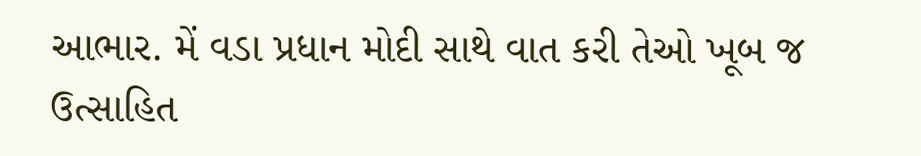આભાર. મેં વડા પ્રધાન મોદી સાથે વાત કરી તેઓ ખૂબ જ ઉત્સાહિત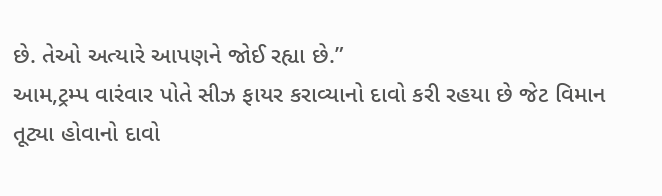છે. તેઓ અત્યારે આપણને જોઈ રહ્યા છે.”
આમ,ટ્રમ્પ વારંવાર પોતે સીઝ ફાયર કરાવ્યાનો દાવો કરી રહયા છે જેટ વિમાન તૂટ્યા હોવાનો દાવો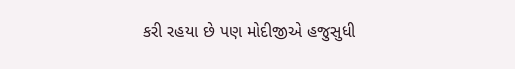કરી રહયા છે પણ મોદીજીએ હજુસુધી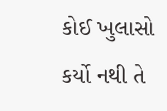કોઈ ખુલાસો કર્યો નથી તે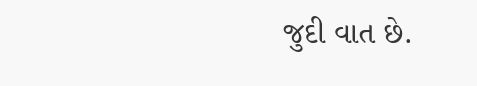જુદી વાત છે.